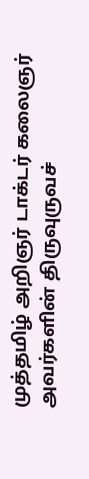முத்தமிழ் அறிஞர் டாக்டர் கலைஞர் அவர்களின் திருவுருவச்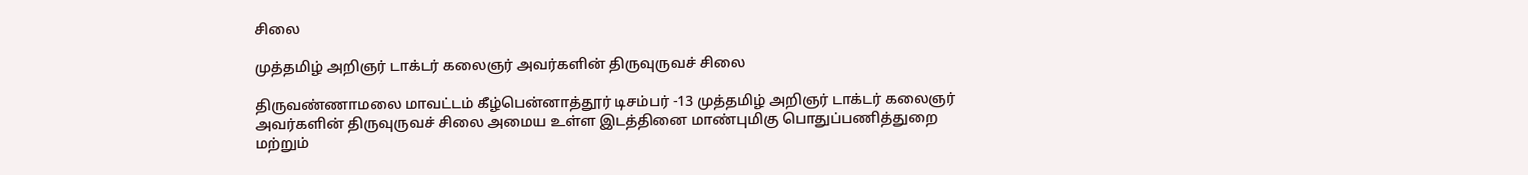சிலை

முத்தமிழ் அறிஞர் டாக்டர் கலைஞர் அவர்களின் திருவுருவச் சிலை

திருவண்ணாமலை மாவட்டம் கீழ்பென்னாத்தூர் டிசம்பர் -13 முத்தமிழ் அறிஞர் டாக்டர் கலைஞர் அவர்களின் திருவுருவச் சிலை அமைய உள்ள இடத்தினை மாண்புமிகு பொதுப்பணித்துறை மற்றும்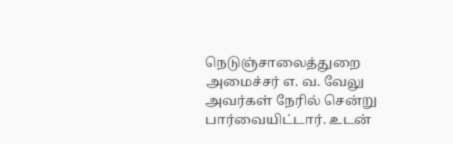நெடுஞ்சாலைத்துறை அமைச்சர் எ. வ. வேலு அவர்கள் நேரில் சென்று பார்வையிட்டார். உடன்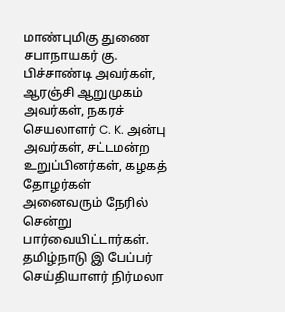மாண்புமிகு துணை சபாநாயகர் கு. பிச்சாண்டி அவர்கள், ஆரஞ்சி ஆறுமுகம் அவர்கள், நகரச் செயலாளர் C. K. அன்பு அவர்கள், சட்டமன்ற உறுப்பினர்கள், கழகத் தோழர்கள் அனைவரும் நேரில் சென்று பார்வையிட்டார்கள். தமிழ்நாடு இ பேப்பர் செய்தியாளர் நிர்மலா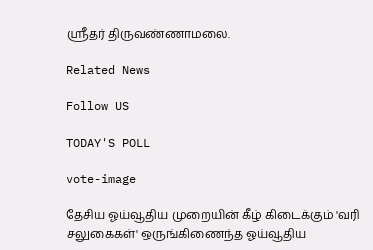ஸ்ரீதர் திருவண்ணாமலை.

Related News

Follow US

TODAY'S POLL

vote-image

தேசிய ஓய்வூதிய முறையின் கீழ் கிடைக்கும் 'வரி சலுகைகள்' ஒருங்கிணைந்த ஓய்வூதிய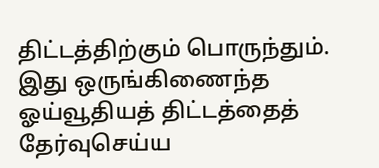திட்டத்திற்கும் பொருந்தும். இது ஒருங்கிணைந்த ஓய்வூதியத் திட்டத்தைத் தேர்வுசெய்ய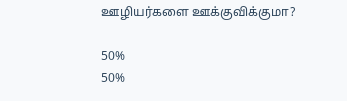ஊழியர்களை ஊக்குவிக்குமா?

50%
50%